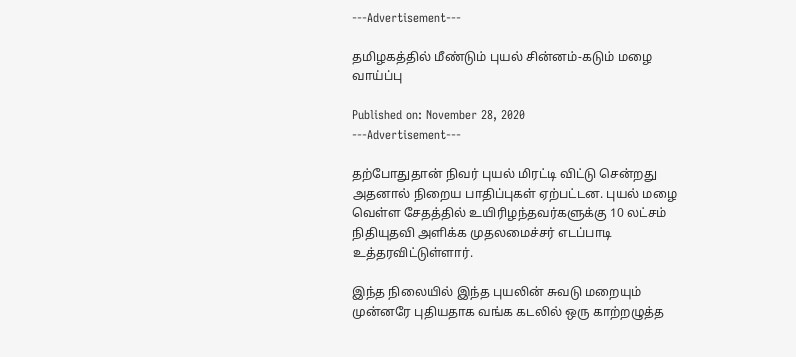---Advertisement---

தமிழகத்தில் மீண்டும் புயல் சின்னம்-கடும் மழை வாய்ப்பு

Published on: November 28, 2020
---Advertisement---

தற்போதுதான் நிவர் புயல் மிரட்டி விட்டு சென்றது அதனால் நிறைய பாதிப்புகள் ஏற்பட்டன. புயல் மழை வெள்ள சேதத்தில் உயிரிழந்தவர்களுக்கு 10 லட்சம் நிதியுதவி அளிக்க முதலமைச்சர் எடப்பாடி உத்தரவிட்டுள்ளார்.

இந்த நிலையில் இந்த புயலின் சுவடு மறையும் முன்னரே புதியதாக வங்க கடலில் ஒரு காற்றழுத்த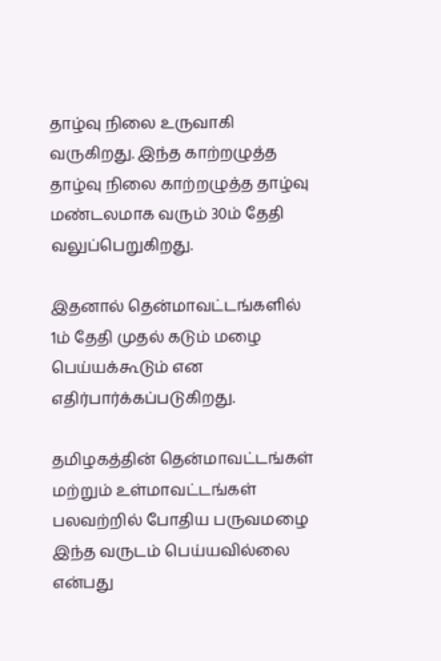தாழ்வு நிலை உருவாகி வருகிறது. இந்த காற்றழுத்த தாழ்வு நிலை காற்றழுத்த தாழ்வு மண்டலமாக வரும் 30ம் தேதி வலுப்பெறுகிறது.

இதனால் தென்மாவட்டங்களில் 1ம் தேதி முதல் கடும் மழை பெய்யக்கூடும் என எதிர்பார்க்கப்படுகிறது.

தமிழகத்தின் தென்மாவட்டங்கள் மற்றும் உள்மாவட்டங்கள் பலவற்றில் போதிய பருவமழை இந்த வருடம் பெய்யவில்லை என்பது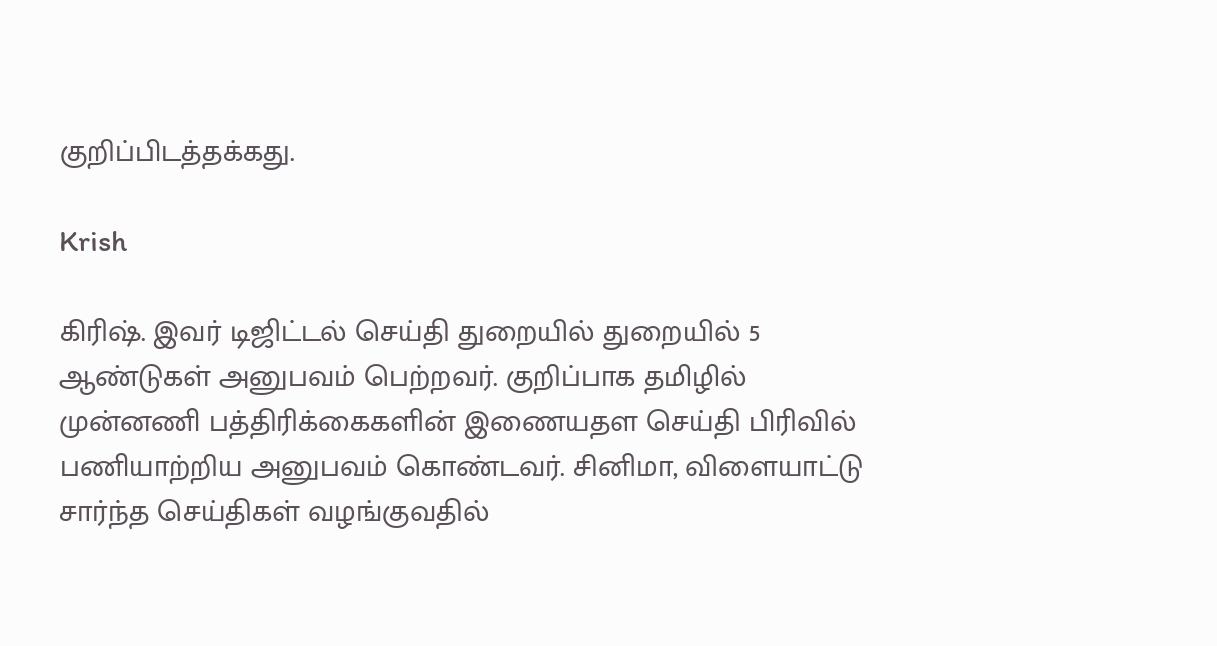குறிப்பிடத்தக்கது.

Krish

கிரிஷ். இவர் டிஜிட்டல் செய்தி துறையில் துறையில் 5 ஆண்டுகள் அனுபவம் பெற்றவர். குறிப்பாக தமிழில் முன்னணி பத்திரிக்கைகளின் இணையதள செய்தி பிரிவில் பணியாற்றிய அனுபவம் கொண்டவர். சினிமா, விளையாட்டு சார்ந்த செய்திகள் வழங்குவதில்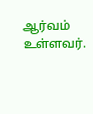ஆர்வம் உள்ளவர்.